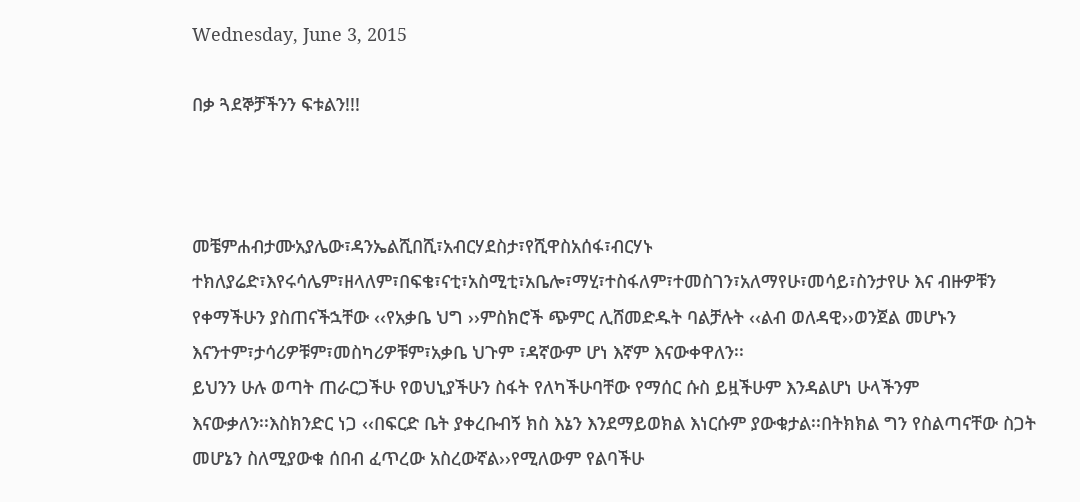Wednesday, June 3, 2015

በቃ ጓደኞቻችንን ፍቱልን!!!



መቼምሐብታሙአያሌው፣ዳንኤልሺበሺ፣አብርሃደስታ፣የሺዋስአሰፋ፣ብርሃኑ ተክለያሬድ፣እየሩሳሌም፣ዘላለም፣በፍቄ፣ናቲ፣አስሚቲ፣አቤሎ፣ማሂ፣ተስፋለም፣ተመስገን፣አለማየሁ፣መሳይ፣ስንታየሁ እና ብዙዎቹን የቀማችሁን ያስጠናችኋቸው ‹‹የአቃቤ ህግ ››ምስክሮች ጭምር ሊሸመድዱት ባልቻሉት ‹‹ልብ ወለዳዊ››ወንጀል መሆኑን እናንተም፣ታሳሪዎቹም፣መስካሪዎቹም፣አቃቤ ህጉም ፣ዳኛውም ሆነ እኛም እናውቀዋለን፡፡
ይህንን ሁሉ ወጣት ጠራርጋችሁ የወህኒያችሁን ስፋት የለካችሁባቸው የማሰር ሱስ ይዟችሁም እንዳልሆነ ሁላችንም
እናውቃለን፡፡እስክንድር ነጋ ‹‹በፍርድ ቤት ያቀረቡብኝ ክስ እኔን እንደማይወክል እነርሱም ያውቁታል፡፡በትክክል ግን የስልጣናቸው ስጋት መሆኔን ስለሚያውቁ ሰበብ ፈጥረው አስረውኛል››የሚለውም የልባችሁ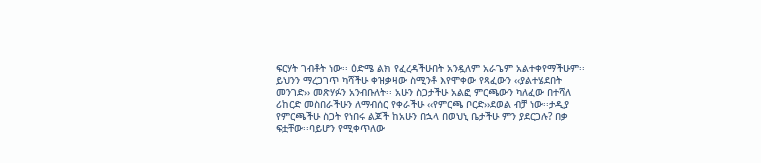ፍርሃት ገብቶት ነው፡፡ ዕድሜ ልክ የፈረዳችሁበት አንዷለም አራጌም አልተቀየማችሁም፡፡ይህንን ማረጋገጥ ካሻችሁ ቀዝቃዛው ስሚንቶ እየሞቀው የጻፈውን ‹‹ያልተሄደበት መንገድ›› መጽሃፉን አንብቡለት፡፡ አሁን ስጋታችሁ አልፎ ምርጫውን ካለፈው በተሻለ ሪከርድ መስበራችሁን ለማብሰር የቀራችሁ ‹‹የምርጫ ቦርድ››ደወል ብቻ ነው፡፡ታዲያ የምርጫችሁ ስጋት የነበሩ ልጆች ከአሁን በኋላ በወህኒ ቤታችሁ ምን ያደርጋሉ? በቃ ፍቷቸው፡፡ባይሆን የሚቀጥለው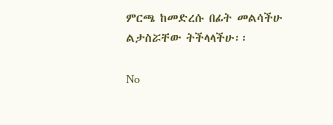ምርጫ ከመድረሱ በፊት መልሳችሁ ልታስሯቸው ትችላላችሁ፡፡

No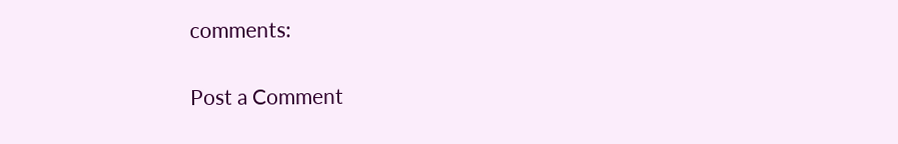comments:

Post a Comment